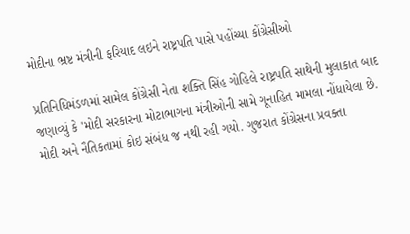મોદીના ભ્રષ્ટ મંત્રીની ફરિયાદ લઇને રાષ્ટ્રપતિ પાસે પહોંચ્યા કોંગ્રેસીઓ

પ્રતિનિધિમંડળમાં સામેલ કોંગ્રેસી નેતા શક્તિ સિંહ ગોહિલે રાષ્ટ્રપતિ સાથેની મુલાકાત બાદ જણાવ્યું કે 'મોદી સરકારના મોટાભાગના મંત્રીઓની સામે ગૂનાહિત મામલા નોંધાયેલા છે. મોદી અને નૈતિકતામાં કોઇ સંબંધ જ નથી રહી ગયો. ગુજરાત કોંગ્રેસના પ્રવક્તા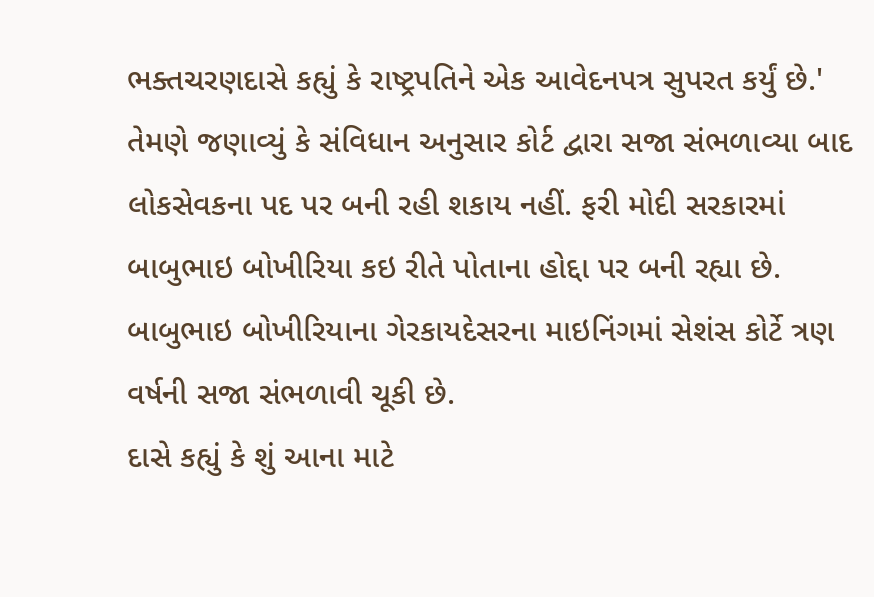ભક્તચરણદાસે કહ્યું કે રાષ્ટ્રપતિને એક આવેદનપત્ર સુપરત કર્યું છે.'
તેમણે જણાવ્યું કે સંવિધાન અનુસાર કોર્ટ દ્વારા સજા સંભળાવ્યા બાદ લોકસેવકના પદ પર બની રહી શકાય નહીં. ફરી મોદી સરકારમાં બાબુભાઇ બોખીરિયા કઇ રીતે પોતાના હોદ્દા પર બની રહ્યા છે. બાબુભાઇ બોખીરિયાના ગેરકાયદેસરના માઇનિંગમાં સેશંસ કોર્ટે ત્રણ વર્ષની સજા સંભળાવી ચૂકી છે.
દાસે કહ્યું કે શું આના માટે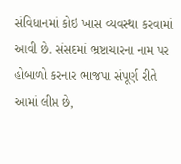સંવિધાનમાં કોઇ ખાસ વ્યવસ્થા કરવામાં આવી છે. સંસદમાં ભ્રષ્ટાચારના નામ પર હોબાળો કરનાર ભાજપા સંપૂર્ણ રીતે આમાં લીપ્ત છે,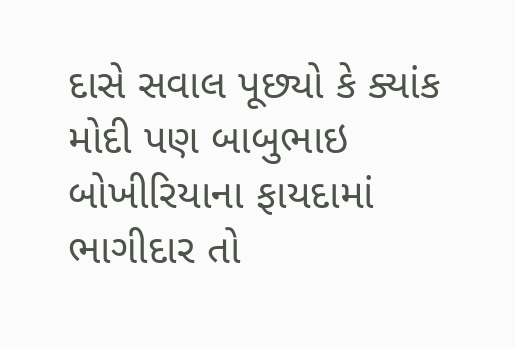દાસે સવાલ પૂછ્યો કે ક્યાંક મોદી પણ બાબુભાઇ બોખીરિયાના ફાયદામાં ભાગીદાર તો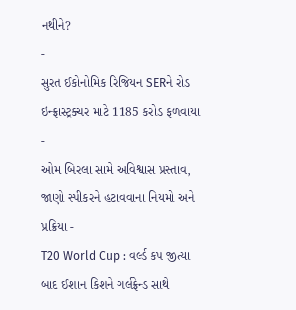નથીને?
-
સુરત ઈકોનોમિક રિજિયન SERને રોડ ઇન્ફ્રાસ્ટ્રક્ચર માટે 1185 કરોડ ફળવાયા -
ઓમ બિરલા સામે અવિશ્વાસ પ્રસ્તાવ, જાણો સ્પીકરને હટાવવાના નિયમો અને પ્રક્રિયા -
T20 World Cup : વર્લ્ડ કપ જીત્યા બાદ ઈશાન કિશને ગર્લફ્રેન્ડ સાથે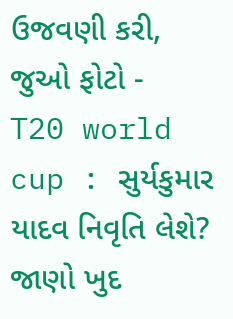ઉજવણી કરી, જુઓ ફોટો -
T20 world cup : સુર્યકુમાર યાદવ નિવૃતિ લેશે? જાણો ખુદ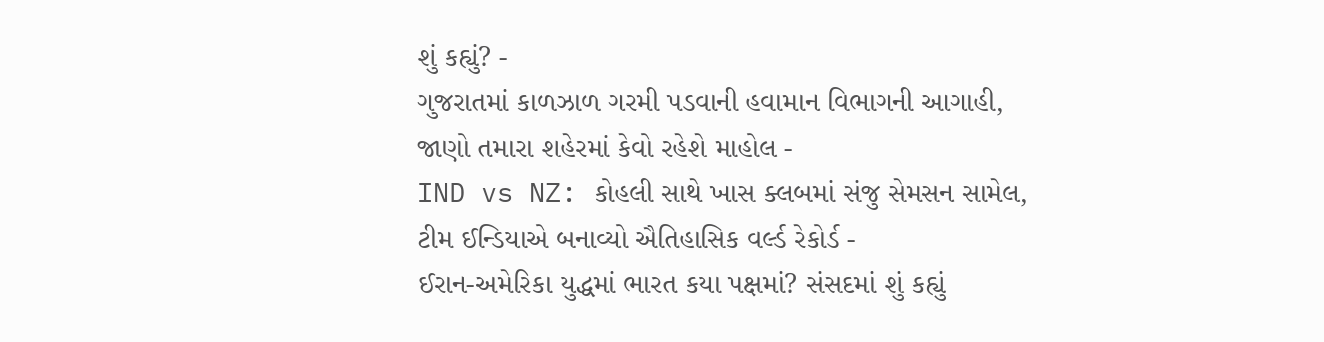શું કહ્યું? -
ગુજરાતમાં કાળઝાળ ગરમી પડવાની હવામાન વિભાગની આગાહી, જાણો તમારા શહેરમાં કેવો રહેશે માહોલ -
IND vs NZ: કોહલી સાથે ખાસ ક્લબમાં સંજુ સેમસન સામેલ, ટીમ ઈન્ડિયાએ બનાવ્યો ઐતિહાસિક વર્લ્ડ રેકોર્ડ -
ઈરાન-અમેરિકા યુદ્ધમાં ભારત કયા પક્ષમાં? સંસદમાં શું કહ્યું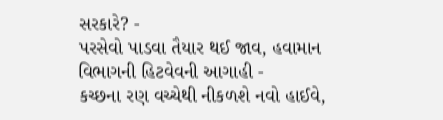સરકારે? -
પરસેવો પાડવા તૈયાર થઈ જાવ, હવામાન વિભાગની હિટવેવની આગાહી -
કચ્છના રણ વચ્ચેથી નીકળશે નવો હાઈવે,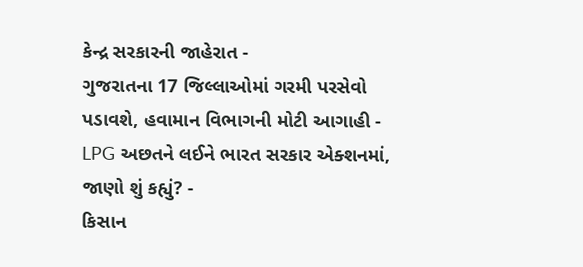કેન્દ્ર સરકારની જાહેરાત -
ગુજરાતના 17 જિલ્લાઓમાં ગરમી પરસેવો પડાવશે, હવામાન વિભાગની મોટી આગાહી -
LPG અછતને લઈને ભારત સરકાર એક્શનમાં, જાણો શું કહ્યું? -
કિસાન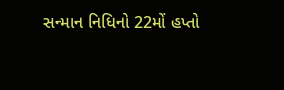સન્માન નિધિનો 22મોં હપ્તો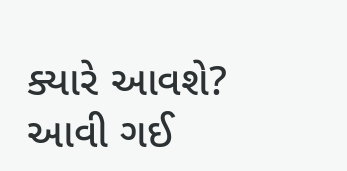ક્યારે આવશે? આવી ગઈ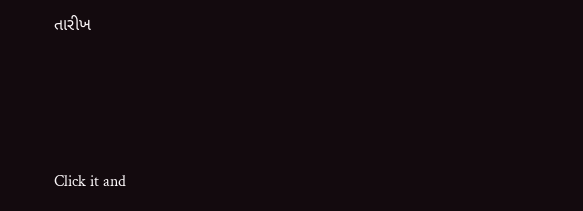તારીખ





Click it and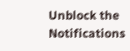Unblock the Notifications